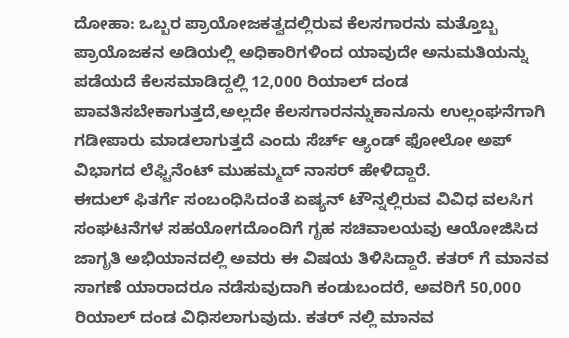ದೋಹಾ: ಒಬ್ಬರ ಪ್ರಾಯೋಜಕತ್ವದಲ್ಲಿರುವ ಕೆಲಸಗಾರನು ಮತ್ತೊಬ್ಬ ಪ್ರಾಯೊಜಕನ ಅಡಿಯಲ್ಲಿ ಅಧಿಕಾರಿಗಳಿಂದ ಯಾವುದೇ ಅನುಮತಿಯನ್ನು ಪಡೆಯದೆ ಕೆಲಸಮಾಡಿದ್ದಲ್ಲಿ 12,000 ರಿಯಾಲ್ ದಂಡ ಪಾವತಿಸಬೇಕಾಗುತ್ತದೆ,ಅಲ್ಲದೇ ಕೆಲಸಗಾರನನ್ನುಕಾನೂನು ಉಲ್ಲಂಘನೆಗಾಗಿ ಗಡೀಪಾರು ಮಾಡಲಾಗುತ್ತದೆ ಎಂದು ಸೆರ್ಚ್ ಆ್ಯಂಡ್ ಫೋಲೋ ಅಪ್ ವಿಭಾಗದ ಲೆಫ್ಟಿನೆಂಟ್ ಮುಹಮ್ಮದ್ ನಾಸರ್ ಹೇಳಿದ್ದಾರೆ.
ಈದುಲ್ ಫಿತರ್ಗೆ ಸಂಬಂಧಿಸಿದಂತೆ ಏಷ್ಯನ್ ಟೌನ್ನಲ್ಲಿರುವ ವಿವಿಧ ವಲಸಿಗ ಸಂಘಟನೆಗಳ ಸಹಯೋಗದೊಂದಿಗೆ ಗೃಹ ಸಚಿವಾಲಯವು ಆಯೋಜಿಸಿದ ಜಾಗೃತಿ ಅಭಿಯಾನದಲ್ಲಿ ಅವರು ಈ ವಿಷಯ ತಿಳಿಸಿದ್ದಾರೆ. ಕತರ್ ಗೆ ಮಾನವ ಸಾಗಣೆ ಯಾರಾದರೂ ನಡೆಸುವುದಾಗಿ ಕಂಡುಬಂದರೆ, ಅವರಿಗೆ 50,000 ರಿಯಾಲ್ ದಂಡ ವಿಧಿಸಲಾಗುವುದು. ಕತರ್ ನಲ್ಲಿ ಮಾನವ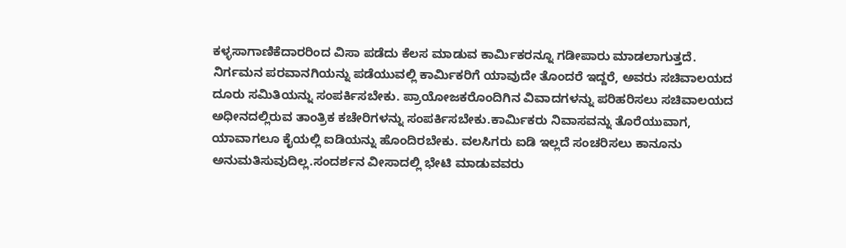ಕಳ್ಳಸಾಗಾಣಿಕೆದಾರರಿಂದ ವಿಸಾ ಪಡೆದು ಕೆಲಸ ಮಾಡುವ ಕಾರ್ಮಿಕರನ್ನೂ ಗಡೀಪಾರು ಮಾಡಲಾಗುತ್ತದೆ.
ನಿರ್ಗಮನ ಪರವಾನಗಿಯನ್ನು ಪಡೆಯುವಲ್ಲಿ ಕಾರ್ಮಿಕರಿಗೆ ಯಾವುದೇ ತೊಂದರೆ ಇದ್ದರೆ, ಅವರು ಸಚಿವಾಲಯದ ದೂರು ಸಮಿತಿಯನ್ನು ಸಂಪರ್ಕಿಸಬೇಕು. ಪ್ರಾಯೋಜಕರೊಂದಿಗಿನ ವಿವಾದಗಳನ್ನು ಪರಿಹರಿಸಲು ಸಚಿವಾಲಯದ ಅಧೀನದಲ್ಲಿರುವ ತಾಂತ್ರಿಕ ಕಚೇರಿಗಳನ್ನು ಸಂಪರ್ಕಿಸಬೇಕು.ಕಾರ್ಮಿಕರು ನಿವಾಸವನ್ನು ತೊರೆಯುವಾಗ, ಯಾವಾಗಲೂ ಕೈಯಲ್ಲಿ ಐಡಿಯನ್ನು ಹೊಂದಿರಬೇಕು. ವಲಸಿಗರು ಐಡಿ ಇಲ್ಲದೆ ಸಂಚರಿಸಲು ಕಾನೂನು ಅನುಮತಿಸುವುದಿಲ್ಲ.ಸಂದರ್ಶನ ವೀಸಾದಲ್ಲಿ ಭೇಟಿ ಮಾಡುವವರು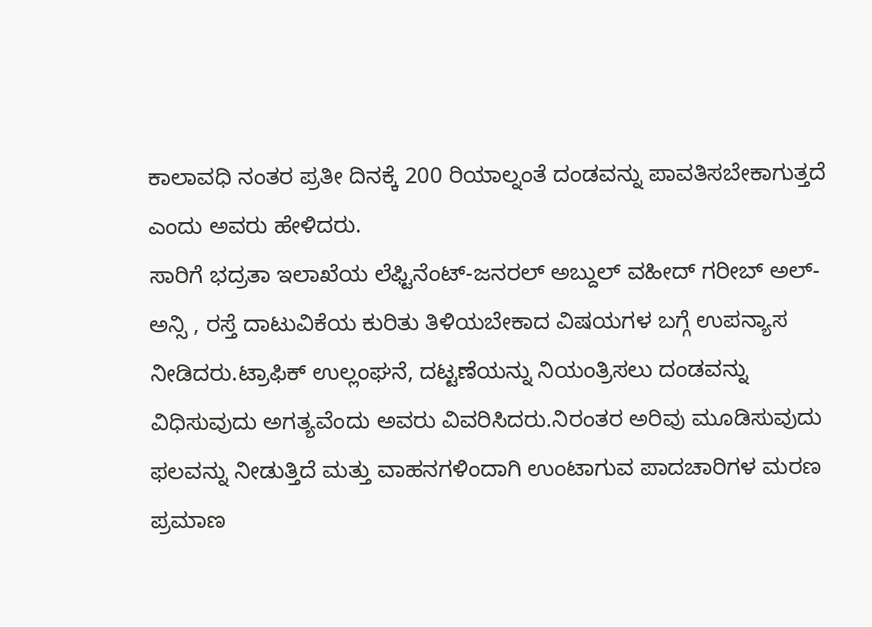ಕಾಲಾವಧಿ ನಂತರ ಪ್ರತೀ ದಿನಕ್ಕೆ 200 ರಿಯಾಲ್ನಂತೆ ದಂಡವನ್ನು ಪಾವತಿಸಬೇಕಾಗುತ್ತದೆ ಎಂದು ಅವರು ಹೇಳಿದರು.
ಸಾರಿಗೆ ಭದ್ರತಾ ಇಲಾಖೆಯ ಲೆಫ್ಟಿನೆಂಟ್-ಜನರಲ್ ಅಬ್ದುಲ್ ವಹೀದ್ ಗರೀಬ್ ಅಲ್-ಅನ್ಸಿ , ರಸ್ತೆ ದಾಟುವಿಕೆಯ ಕುರಿತು ತಿಳಿಯಬೇಕಾದ ವಿಷಯಗಳ ಬಗ್ಗೆ ಉಪನ್ಯಾಸ ನೀಡಿದರು.ಟ್ರಾಫಿಕ್ ಉಲ್ಲಂಘನೆ, ದಟ್ಟಣೆಯನ್ನು ನಿಯಂತ್ರಿಸಲು ದಂಡವನ್ನು ವಿಧಿಸುವುದು ಅಗತ್ಯವೆಂದು ಅವರು ವಿವರಿಸಿದರು.ನಿರಂತರ ಅರಿವು ಮೂಡಿಸುವುದು ಫಲವನ್ನು ನೀಡುತ್ತಿದೆ ಮತ್ತು ವಾಹನಗಳಿಂದಾಗಿ ಉಂಟಾಗುವ ಪಾದಚಾರಿಗಳ ಮರಣ ಪ್ರಮಾಣ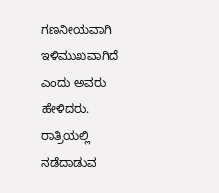ಗಣನೀಯವಾಗಿ ಇಳಿಮುಖವಾಗಿದೆ ಎಂದು ಅವರು ಹೇಳಿದರು.
ರಾತ್ರಿಯಲ್ಲಿ ನಡೆದಾಡುವ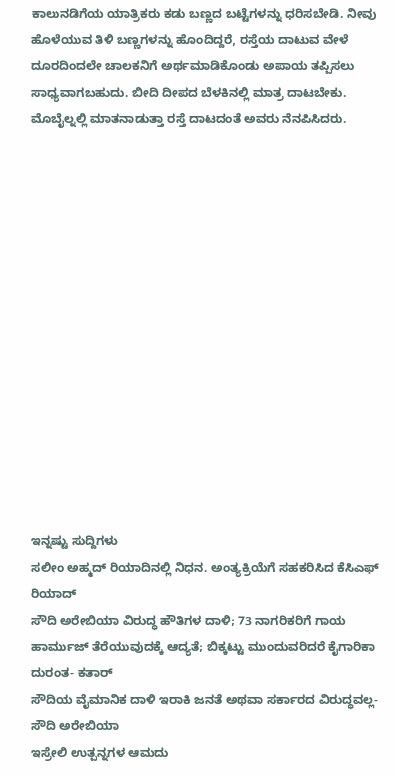ಕಾಲುನಡಿಗೆಯ ಯಾತ್ರಿಕರು ಕಡು ಬಣ್ಣದ ಬಟ್ಟೆಗಳನ್ನು ಧರಿಸಬೇಡಿ. ನೀವು ಹೊಳೆಯುವ ತಿಳಿ ಬಣ್ಣಗಳನ್ನು ಹೊಂದಿದ್ದರೆ, ರಸ್ತೆಯ ದಾಟುವ ವೇಳೆ ದೂರದಿಂದಲೇ ಚಾಲಕನಿಗೆ ಅರ್ಥಮಾಡಿಕೊಂಡು ಅಪಾಯ ತಪ್ಪಿಸಲು ಸಾಧ್ಯವಾಗಬಹುದು. ಬೀದಿ ದೀಪದ ಬೆಳಕಿನಲ್ಲಿ ಮಾತ್ರ ದಾಟಬೇಕು. ಮೊಬೈಲ್ನಲ್ಲಿ ಮಾತನಾಡುತ್ತಾ ರಸ್ತೆ ದಾಟದಂತೆ ಅವರು ನೆನಪಿಸಿದರು.















ಇನ್ನಷ್ಟು ಸುದ್ದಿಗಳು
ಸಲೀಂ ಅಹ್ಮದ್ ರಿಯಾದಿನಲ್ಲಿ ನಿಧನ. ಅಂತ್ಯಕ್ರಿಯೆಗೆ ಸಹಕರಿಸಿದ ಕೆಸಿಎಫ್ ರಿಯಾದ್
ಸೌದಿ ಅರೇಬಿಯಾ ವಿರುದ್ಧ ಹೌತಿಗಳ ದಾಳಿ; 73 ನಾಗರಿಕರಿಗೆ ಗಾಯ
ಹಾರ್ಮುಜ್ ತೆರೆಯುವುದಕ್ಕೆ ಆದ್ಯತೆ; ಬಿಕ್ಕಟ್ಟು ಮುಂದುವರಿದರೆ ಕೈಗಾರಿಕಾ ದುರಂತ- ಕತಾರ್
ಸೌದಿಯ ವೈಮಾನಿಕ ದಾಳಿ ಇರಾಕಿ ಜನತೆ ಅಥವಾ ಸರ್ಕಾರದ ವಿರುದ್ಧವಲ್ಲ- ಸೌದಿ ಅರೇಬಿಯಾ
ಇಸ್ರೇಲಿ ಉತ್ಪನ್ನಗಳ ಆಮದು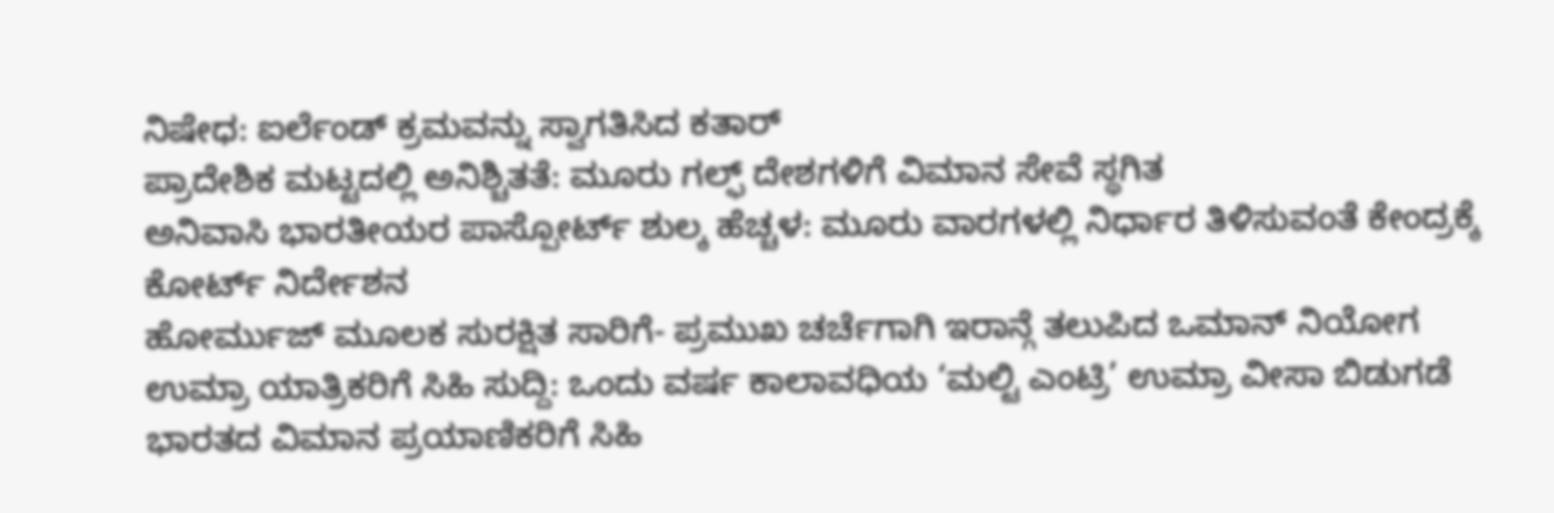ನಿಷೇಧ: ಐರ್ಲೆಂಡ್ ಕ್ರಮವನ್ನು ಸ್ವಾಗತಿಸಿದ ಕತಾರ್
ಪ್ರಾದೇಶಿಕ ಮಟ್ಟದಲ್ಲಿ ಅನಿಶ್ಚಿತತೆ: ಮೂರು ಗಲ್ಫ್ ದೇಶಗಳಿಗೆ ವಿಮಾನ ಸೇವೆ ಸ್ಥಗಿತ
ಅನಿವಾಸಿ ಭಾರತೀಯರ ಪಾಸ್ಪೋರ್ಟ್ ಶುಲ್ಕ ಹೆಚ್ಚಳ: ಮೂರು ವಾರಗಳಲ್ಲಿ ನಿರ್ಧಾರ ತಿಳಿಸುವಂತೆ ಕೇಂದ್ರಕ್ಕೆ ಕೋರ್ಟ್ ನಿರ್ದೇಶನ
ಹೋರ್ಮುಜ್ ಮೂಲಕ ಸುರಕ್ಷಿತ ಸಾರಿಗೆ- ಪ್ರಮುಖ ಚರ್ಚೆಗಾಗಿ ಇರಾನ್ಗೆ ತಲುಪಿದ ಒಮಾನ್ ನಿಯೋಗ
ಉಮ್ರಾ ಯಾತ್ರಿಕರಿಗೆ ಸಿಹಿ ಸುದ್ದಿ: ಒಂದು ವರ್ಷ ಕಾಲಾವಧಿಯ ‘ಮಲ್ಟಿ ಎಂಟ್ರಿ’ ಉಮ್ರಾ ವೀಸಾ ಬಿಡುಗಡೆ
ಭಾರತದ ವಿಮಾನ ಪ್ರಯಾಣಿಕರಿಗೆ ಸಿಹಿ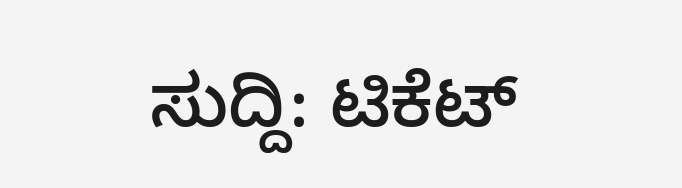ಸುದ್ದಿ: ಟಿಕೆಟ್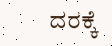ದರಕ್ಕೆ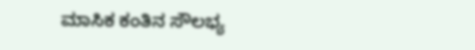ಮಾಸಿಕ ಕಂತಿನ ಸೌಲಭ್ಯ